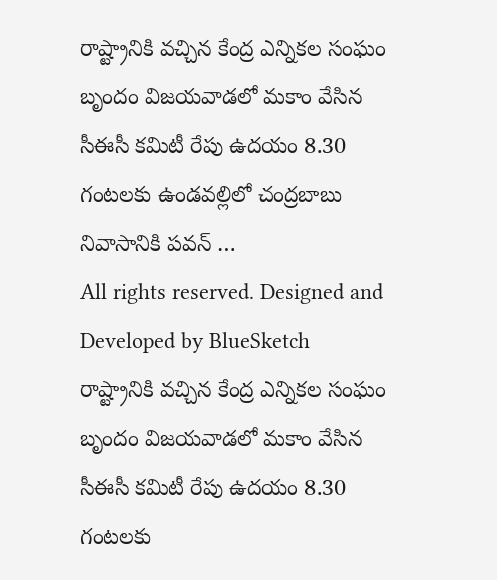రాష్ట్రానికి వచ్చిన కేంద్ర ఎన్నికల సంఘం బృందం విజయవాడలో మకాం వేసిన సీఈసీ కమిటీ రేపు ఉదయం 8.30 గంటలకు ఉండవల్లిలో చంద్రబాబు నివాసానికి పవన్ …
All rights reserved. Designed and Developed by BlueSketch
రాష్ట్రానికి వచ్చిన కేంద్ర ఎన్నికల సంఘం బృందం విజయవాడలో మకాం వేసిన సీఈసీ కమిటీ రేపు ఉదయం 8.30 గంటలకు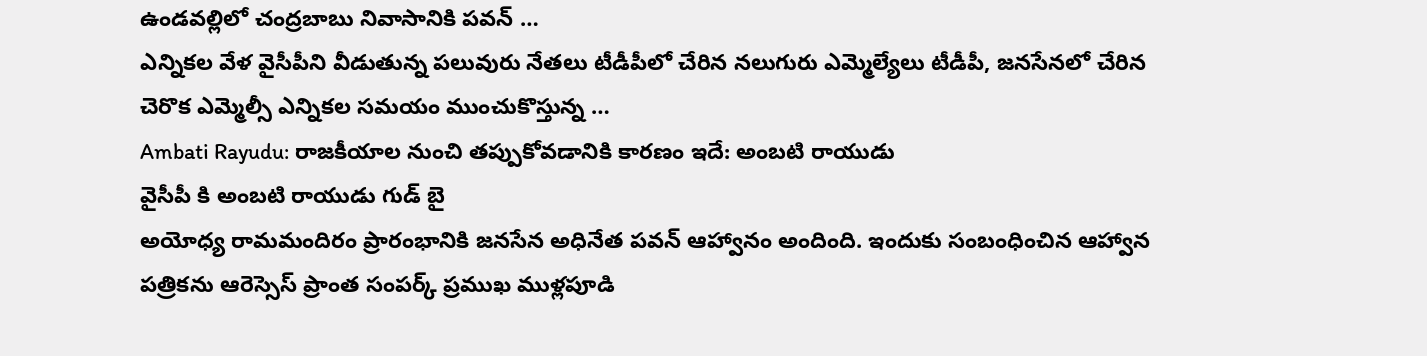ఉండవల్లిలో చంద్రబాబు నివాసానికి పవన్ …
ఎన్నికల వేళ వైసీపీని వీడుతున్న పలువురు నేతలు టీడీపీలో చేరిన నలుగురు ఎమ్మెల్యేలు టీడీపీ, జనసేనలో చేరిన చెరొక ఎమ్మెల్సీ ఎన్నికల సమయం ముంచుకొస్తున్న …
Ambati Rayudu: రాజకీయాల నుంచి తప్పుకోవడానికి కారణం ఇదే: అంబటి రాయుడు
వైసీపీ కి అంబటి రాయుడు గుడ్ బై
అయోధ్య రామమందిరం ప్రారంభానికి జనసేన అధినేత పవన్ ఆహ్వానం అందింది. ఇందుకు సంబంధించిన ఆహ్వాన పత్రికను ఆరెస్సెస్ ప్రాంత సంపర్క్ ప్రముఖ ముళ్లపూడి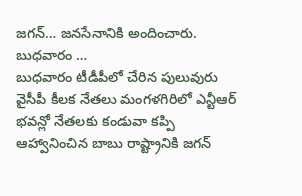జగన్… జనసేనానికి అందించారు. బుధవారం …
బుధవారం టీడీపీలో చేరిన పులువురు వైసీపీ కీలక నేతలు మంగళగిరిలో ఎన్టీఆర్ భవన్లో నేతలకు కండువా కప్పి ఆహ్వానించిన బాబు రాష్ట్రానికి జగన్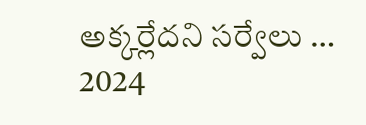అక్కర్లేదని సర్వేలు …
2024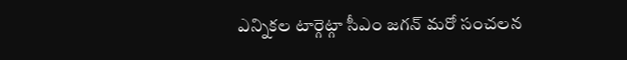ఎన్నికల టార్గెట్గా సీఎం జగన్ మరో సంచలన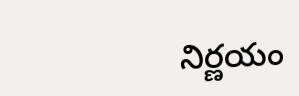నిర్ణయం